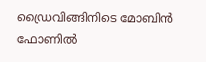ഡ്രൈവിങ്ങിനിടെ മോബിൻ ഫോണില്‍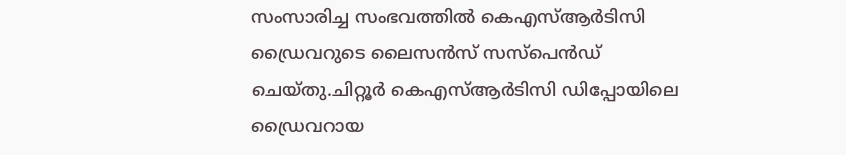സംസാരിച്ച സംഭവത്തില്‍ കെഎസ്‌ആർടിസി ഡ്രൈവറുടെ ലൈസൻസ് സസ്‌പെൻഡ് ചെയ്തു.ചിറ്റൂർ കെഎസ്‌ആർടിസി ഡിപ്പോയിലെ ഡ്രൈവറായ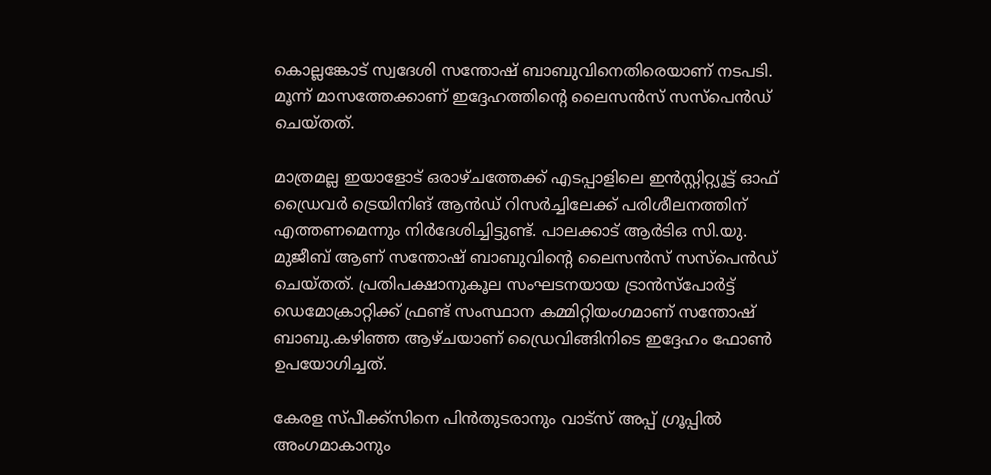കൊല്ലങ്കോട് സ്വദേശി സന്തോഷ്‌ ബാബുവിനെതിരെയാണ് നടപടി. മൂന്ന് മാസത്തേക്കാണ് ഇദ്ദേഹത്തിന്റെ ലൈസൻസ് സസ്പെൻഡ് ചെയ്തത്.

മാത്രമല്ല ഇയാളോട് ഒരാഴ്ചത്തേക്ക് എടപ്പാളിലെ ഇൻസ്റ്റിറ്റ്യൂട്ട് ഓഫ് ഡ്രൈവർ ട്രെയിനിങ് ആൻഡ് റിസർച്ചിലേക്ക് പരിശീലനത്തിന് എത്തണമെന്നും നിർദേശിച്ചിട്ടുണ്ട്. പാലക്കാട് ആർടിഒ സി.യു. മുജീബ് ആണ് സന്തോഷ്‌ ബാബുവിന്റെ ലൈസൻസ് സസ്‌പെൻഡ് ചെയ്തത്. പ്രതിപക്ഷാനുകൂല സംഘടനയായ ട്രാൻസ്പോർട്ട്‌ ഡെമോക്രാറ്റിക്ക് ഫ്രണ്ട് സംസ്ഥാന കമ്മിറ്റിയംഗമാണ് സന്തോഷ്‌ ബാബു.കഴിഞ്ഞ ആഴ്ചയാണ് ഡ്രൈവിങ്ങിനിടെ ഇദ്ദേഹം ഫോണ്‍ ഉപയോഗിച്ചത്.

കേരള സ്പീക്ക്സിനെ പിൻതുടരാനും വാട്സ് അപ്പ് ഗ്രൂപ്പിൽ അംഗമാകാനും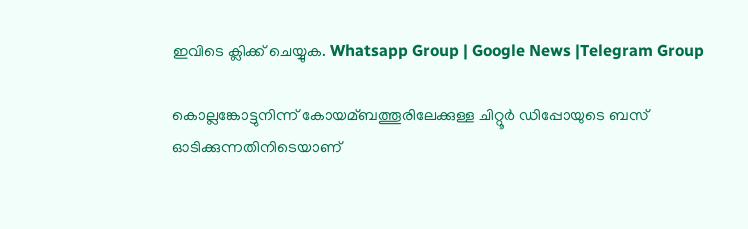ഇവിടെ ക്ലിക്ക് ചെയ്യുക. Whatsapp Group | Google News |Telegram Group

കൊല്ലങ്കോട്ടുനിന്ന് കോയമ്ബത്തൂരിലേക്കുള്ള ചിറ്റൂർ ഡിപ്പോയുടെ ബസ് ഓടിക്കുന്നതിനിടെയാണ്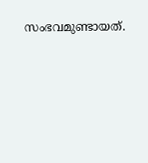സംഭവമുണ്ടായത്.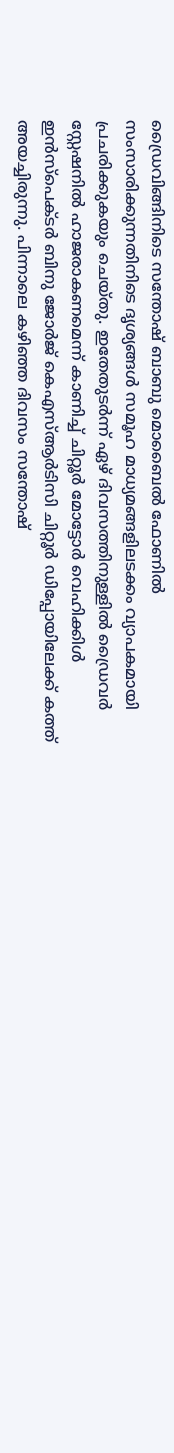ഡ്രൈവിങ്ങിനിടെ സന്തോഷ്‌ ബാബു മൊബൈല്‍ ഫോണില്‍ സംസാരിക്കുന്നതിനിടെ ദൃശ്യങ്ങള്‍ സമൂഹ മാധ്യമങ്ങളിലടക്കം വ്യാപകമായി പ്രചരിക്കുകയും ചെയ്തു. ഇതേതുടർന്ന് ഏഴ് ദിവസത്തിനുള്ളില്‍ ഡ്രൈവർ സ്റ്റേഷനില്‍ ഹാജരാകണമെന്ന് കാണിച്ച്‌ ചിറ്റൂർ മോട്ടോർ വെഹിക്കിള്‍ ഇൻസ്പെക്ടർ ബിനു ജോർജ് കെഎസ്‌ആർടിസി ചിറ്റൂർ ഡിപ്പോയിലേക്ക് കത്ത് അയച്ചിരുന്നു. പിന്നാലെ കഴിഞ്ഞ ദിവസം സന്തോഷ്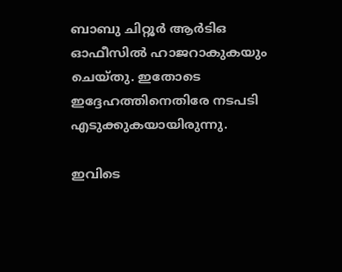ബാബു ചിറ്റൂർ ആർടിഒ ഓഫീസില്‍ ഹാജറാകുകയും ചെയ്തു. ഇതോടെ ഇദ്ദേഹത്തിനെതിരേ നടപടി എടുക്കുകയായിരുന്നു.

ഇവിടെ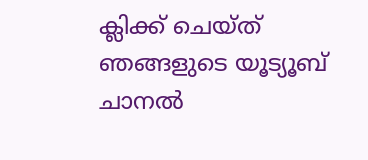ക്ലിക്ക് ചെയ്ത് ഞങ്ങളുടെ യൂട്യൂബ് ചാനൽ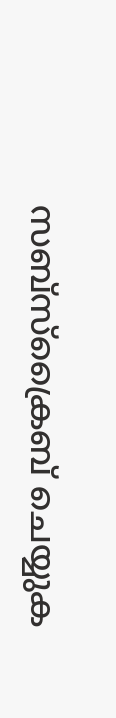സബ്സ്ക്രൈബ് ചെയ്യുക